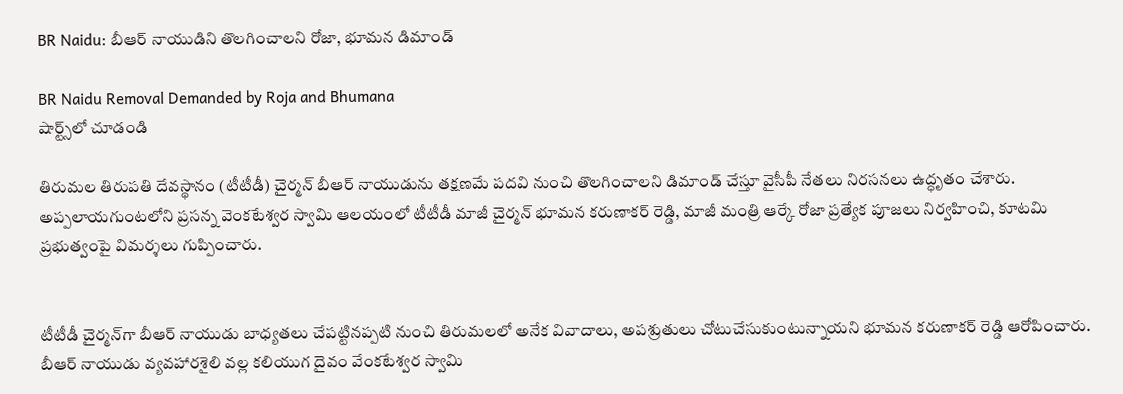BR Naidu: బీఆర్ నాయుడిని తొలగించాలని రోజా, భూమన డిమాండ్

BR Naidu Removal Demanded by Roja and Bhumana
షార్ట్స్‌లో చూడండి

తిరుమల తిరుపతి దేవస్థానం (టీటీడీ) చైర్మన్ బీఆర్ నాయుడును తక్షణమే పదవి నుంచి తొలగించాలని డిమాండ్ చేస్తూ వైసీపీ నేతలు నిరసనలు ఉద్ధృతం చేశారు. అప్పలాయగుంటలోని ప్రసన్న వెంకటేశ్వర స్వామి ఆలయంలో టీటీడీ మాజీ చైర్మన్ భూమన కరుణాకర్ రెడ్డి, మాజీ మంత్రి ఆర్కే రోజా ప్రత్యేక పూజలు నిర్వహించి, కూటమి ప్రభుత్వంపై విమర్శలు గుప్పించారు.


టీటీడీ చైర్మన్‌గా బీఆర్ నాయుడు బాధ్యతలు చేపట్టినప్పటి నుంచి తిరుమలలో అనేక వివాదాలు, అపశ్రుతులు చోటుచేసుకుంటున్నాయని భూమన కరుణాకర్ రెడ్డి ఆరోపించారు. బీఆర్ నాయుడు వ్యవహారశైలి వల్ల కలియుగ దైవం వేంకటేశ్వర స్వామి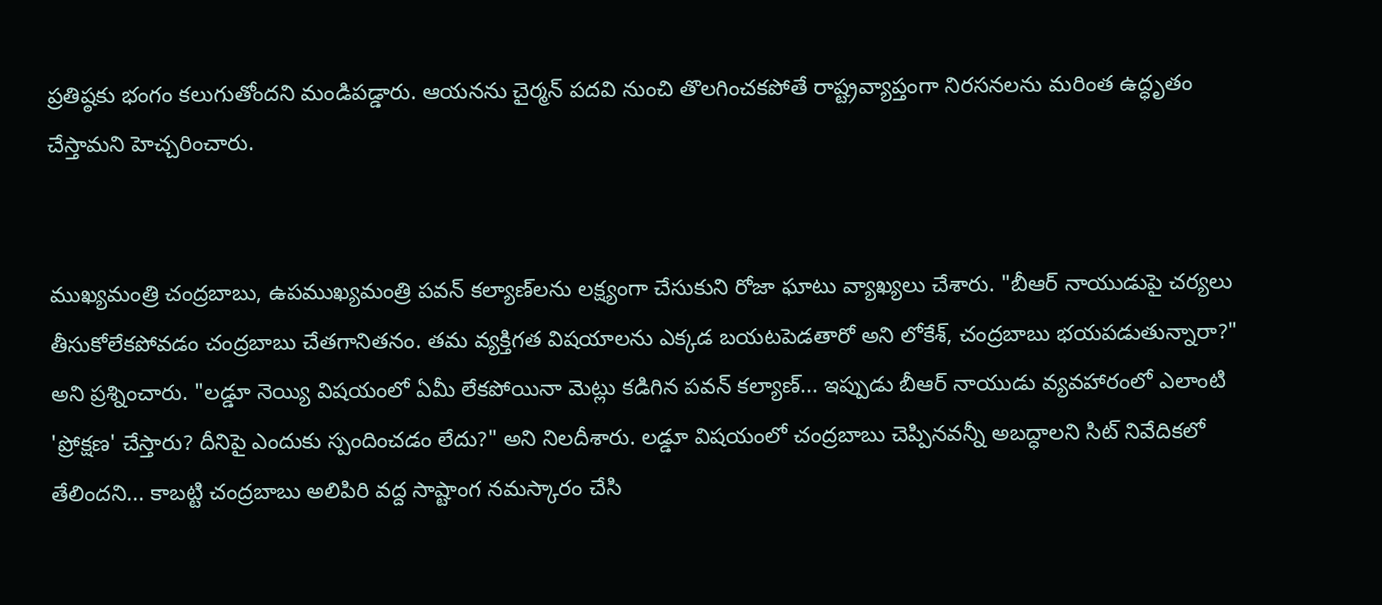ప్రతిష్ఠకు భంగం కలుగుతోందని మండిపడ్డారు. ఆయనను చైర్మన్ పదవి నుంచి తొలగించకపోతే రాష్ట్రవ్యాప్తంగా నిరసనలను మరింత ఉద్ధృతం చేస్తామని హెచ్చరించారు.


ముఖ్యమంత్రి చంద్రబాబు, ఉపముఖ్యమంత్రి పవన్ కల్యాణ్‌లను లక్ష్యంగా చేసుకుని రోజా ఘాటు వ్యాఖ్యలు చేశారు. "బీఆర్ నాయుడుపై చర్యలు తీసుకోలేకపోవడం చంద్రబాబు చేతగానితనం. తమ వ్యక్తిగత విషయాలను ఎక్కడ బయటపెడతారో అని లోకేశ్, చంద్రబాబు భయపడుతున్నారా?" అని ప్రశ్నించారు. "లడ్డూ నెయ్యి విషయంలో ఏమీ లేకపోయినా మెట్లు కడిగిన పవన్ కల్యాణ్... ఇప్పుడు బీఆర్ నాయుడు వ్యవహారంలో ఎలాంటి 'ప్రోక్షణ' చేస్తారు? దీనిపై ఎందుకు స్పందించడం లేదు?" అని నిలదీశారు. లడ్డూ విషయంలో చంద్రబాబు చెప్పినవన్నీ అబద్ధాలని సిట్ నివేదికలో తేలిందని... కాబట్టి చంద్రబాబు అలిపిరి వద్ద సాష్టాంగ నమస్కారం చేసి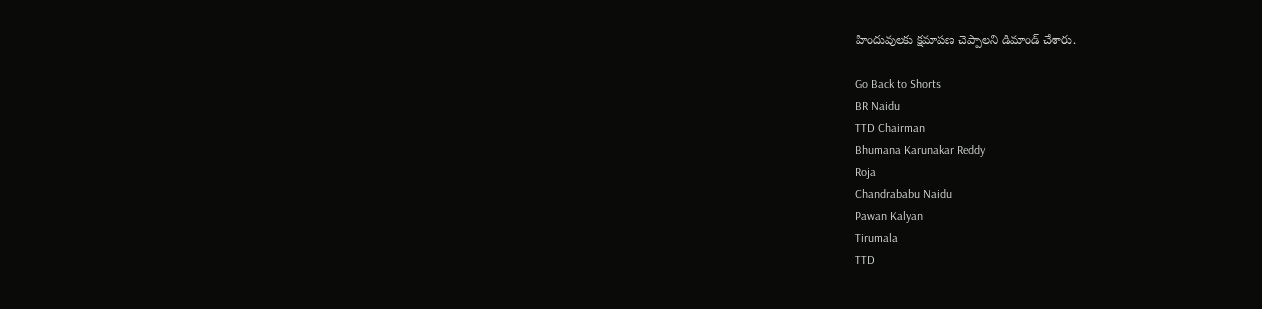హిందువులకు క్షమాపణ చెప్పాలని డిమాండ్ చేశారు.

Go Back to Shorts
BR Naidu
TTD Chairman
Bhumana Karunakar Reddy
Roja
Chandrababu Naidu
Pawan Kalyan
Tirumala
TTD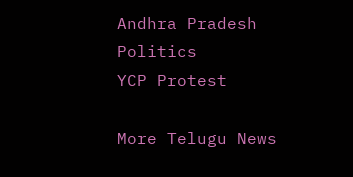Andhra Pradesh Politics
YCP Protest

More Telugu News